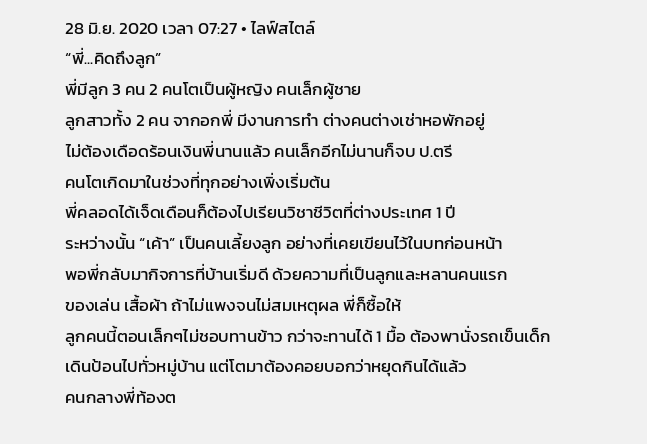28 มิ.ย. 2020 เวลา 07:27 • ไลฟ์สไตล์
“พี่...คิดถึงลูก”
พี่มีลูก 3 คน 2 คนโตเป็นผู้หญิง คนเล็กผู้ชาย
ลูกสาวทั้ง 2 คน จากอกพี่ มีงานการทำ ต่างคนต่างเช่าหอพักอยู่
ไม่ต้องเดือดร้อนเงินพี่นานแล้ว คนเล็กอีกไม่นานก็จบ ป.ตรี
คนโตเกิดมาในช่วงที่ทุกอย่างเพิ่งเริ่มต้น
พี่คลอดได้เจ็ดเดือนก็ต้องไปเรียนวิชาชีวิตที่ต่างประเทศ 1 ปี
ระหว่างนั้น “เค้า” เป็นคนเลี้ยงลูก อย่างที่เคยเขียนไว้ในบทก่อนหน้า
พอพี่กลับมากิจการที่บ้านเริ่มดี ด้วยความที่เป็นลูกและหลานคนแรก
ของเล่น เสื้อผ้า ถ้าไม่แพงจนไม่สมเหตุผล พี่ก็ซื้อให้
ลูกคนนี้ตอนเล็กๆไม่ชอบทานข้าว กว่าจะทานได้ 1 มื้อ ต้องพานั่งรถเข็นเด็ก
เดินป้อนไปทั่วหมู่บ้าน แต่โตมาต้องคอยบอกว่าหยุดกินได้แล้ว
คนกลางพี่ท้องต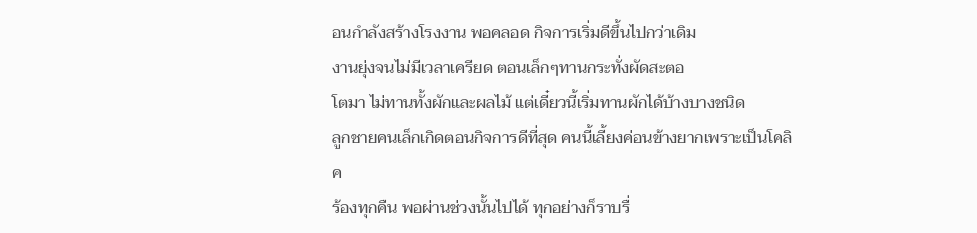อนกำลังสร้างโรงงาน พอคลอด กิจการเริ่มดีขึ้นไปกว่าเดิม
งานยุ่งจนไม่มีเวลาเครียด ตอนเล็กๆทานกระทั่งผัดสะตอ
โตมา ไม่ทานทั้งผักและผลไม้ แต่เดี๋ยวนี้เริ่มทานผักได้บ้างบางชนิด
ลูกชายคนเล็กเกิดตอนกิจการดีที่สุด คนนี้เลี้ยงค่อนข้างยากเพราะเป็นโคลิค
ร้องทุกคืน พอผ่านช่วงนั้นไปได้ ทุกอย่างก็ราบรื่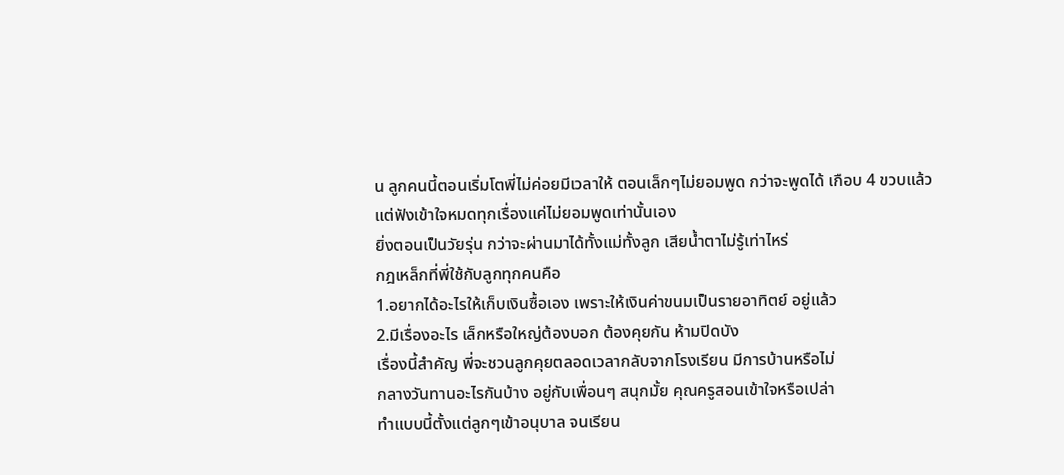น ลูกคนนี้ตอนเริ่มโตพี่ไม่ค่อยมีเวลาให้ ตอนเล็กๆไม่ยอมพูด กว่าจะพูดได้ เกือบ 4 ขวบแล้ว
แต่ฟังเข้าใจหมดทุกเรื่องแค่ไม่ยอมพูดเท่านั้นเอง
ยิ่งตอนเป็นวัยรุ่น กว่าจะผ่านมาได้ทั้งแม่ทั้งลูก เสียน้ำตาไม่รู้เท่าไหร่
กฎเหล็กที่พี่ใช้กับลูกทุกคนคือ
1.อยากได้อะไรให้เก็บเงินซื้อเอง เพราะให้เงินค่าขนมเป็นรายอาทิตย์ อยู่แล้ว
2.มีเรื่องอะไร เล็กหรือใหญ่ต้องบอก ต้องคุยกัน ห้ามปิดบัง
เรื่องนี้สำคัญ พี่จะชวนลูกคุยตลอดเวลากลับจากโรงเรียน มีการบ้านหรือไม่
กลางวันทานอะไรกันบ้าง อยู่กับเพื่อนๆ สนุกมั้ย คุณครูสอนเข้าใจหรือเปล่า
ทำแบบนี้ตั้งแต่ลูกๆเข้าอนุบาล จนเรียน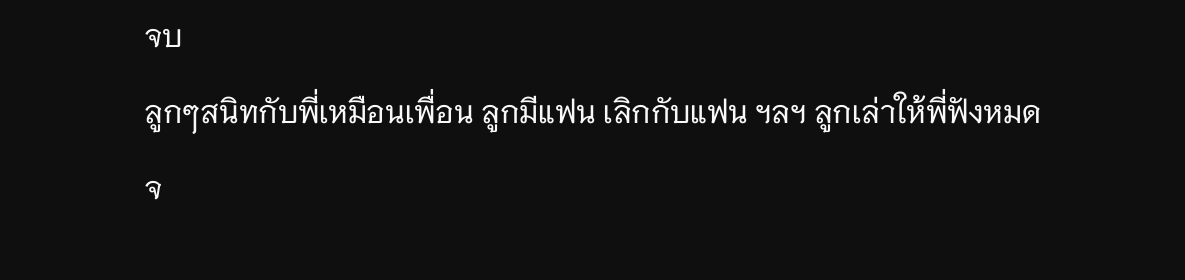จบ
ลูกๆสนิทกับพี่เหมือนเพื่อน ลูกมีแฟน เลิกกับแฟน ฯลฯ ลูกเล่าให้พี่ฟังหมด
จ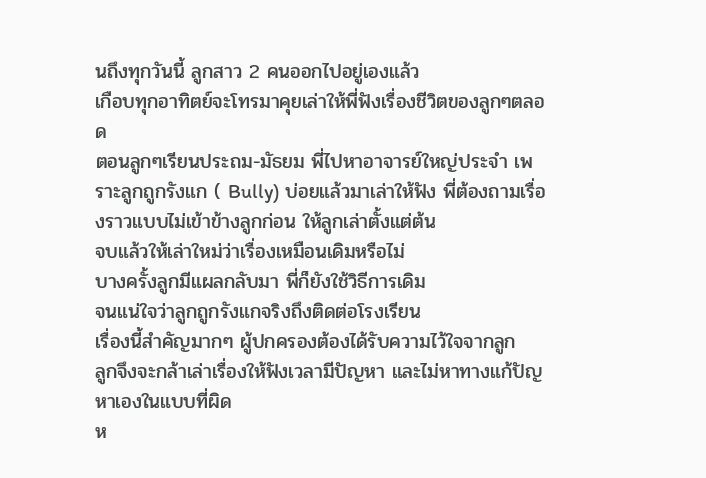นถึงทุกวันนี้ ลูกสาว 2 คนออกไปอยู่เองแล้ว
เกือบทุกอาทิตย์จะโทรมาคุยเล่าให้พี่ฟังเรื่องชีวิตของลูกๆตลอด
ตอนลูกๆเรียนประถม-มัธยม พี่ไปหาอาจารย์ใหญ่ประจำ เพราะลูกถูกรังแก ( Bully) บ่อยแล้วมาเล่าให้ฟัง พี่ต้องถามเรื่องราวแบบไม่เข้าข้างลูกก่อน ให้ลูกเล่าตั้งแต่ต้น
จบแล้วให้เล่าใหม่ว่าเรื่องเหมือนเดิมหรือไม่
บางครั้งลูกมีแผลกลับมา พี่ก็ยังใช้วิธีการเดิม
จนแน่ใจว่าลูกถูกรังแกจริงถึงติดต่อโรงเรียน
เรื่องนี้สำคัญมากๆ ผู้ปกครองต้องได้รับความไว้ใจจากลูก
ลูกจึงจะกล้าเล่าเรื่องให้ฟังเวลามีปัญหา และไม่หาทางแก้ปัญหาเองในแบบที่ผิด
ห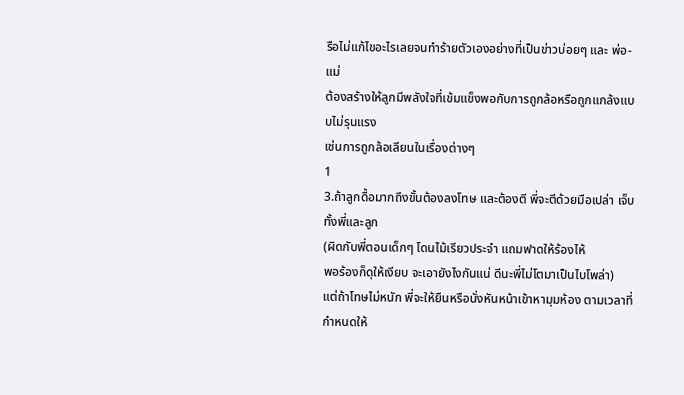รือไม่แก้ไขอะไรเลยจนทำร้ายตัวเองอย่างที่เป็นข่าวบ่อยๆ และ พ่อ-แม่
ต้องสร้างให้ลูกมีพลังใจที่เข้มแข็งพอกับการถูกล้อหรือถูกแกล้งแบบไม่รุนแรง
เช่นการถูกล้อเลียนในเรื่องต่างๆ
1
3.ถ้าลูกดื้อมากถึงขั้นต้องลงโทษ และต้องตี พี่จะตีด้วยมือเปล่า เจ็บทั้งพี่และลูก
(ผิดกับพี่ตอนเด็กๆ โดนไม้เรียวประจำ แถมฟาดให้ร้องไห้
พอร้องก็ดุให้เงียบ จะเอายังไงกันแน่ ดีนะพี่ไม่โตมาเป็นไบโพล่า)
แต่ถ้าโทษไม่หนัก พี่จะให้ยืนหรือนั่งหันหน้าเข้าหามุมห้อง ตามเวลาที่กำหนดให้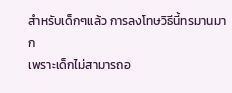สำหรับเด็กๆแล้ว การลงโทษวิธีนี้ทรมานมาก
เพราะเด็กไม่สามารถอ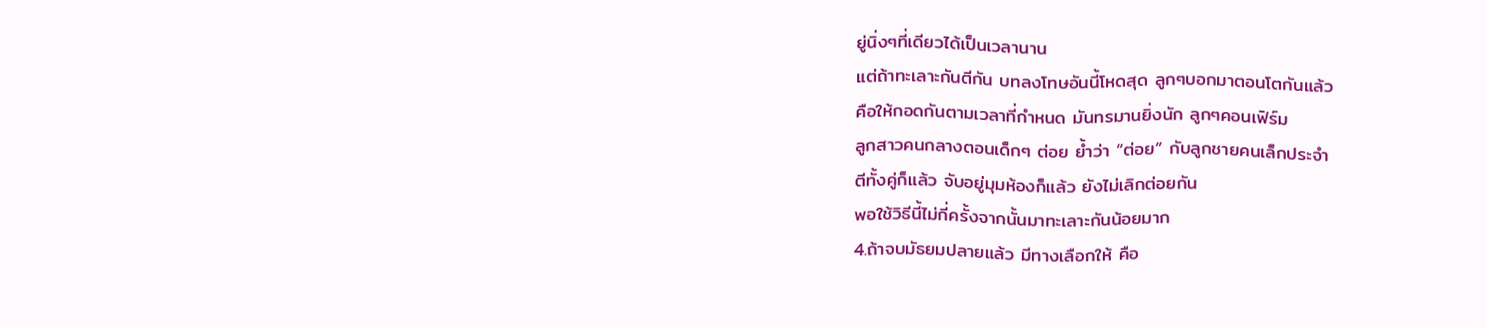ยู่นิ่งๆที่เดียวได้เป็นเวลานาน
แต่ถ้าทะเลาะกันตีกัน บทลงโทษอันนี้โหดสุด ลูกๆบอกมาตอนโตกันแล้ว
คือให้กอดกันตามเวลาที่กำหนด มันทรมานยิ่งนัก ลูกๆคอนเฟิร์ม
ลูกสาวคนกลางตอนเด็กๆ ต่อย ย้ำว่า “ต่อย” กับลูกชายคนเล็กประจำ
ตีทั้งคู่ก็แล้ว จับอยู่มุมห้องก็แล้ว ยังไม่เลิกต่อยกัน
พอใช้วิธีนี้ไม่กี่ครั้งจากนั้นมาทะเลาะกันน้อยมาก
4.ถ้าจบมัธยมปลายแล้ว มีทางเลือกให้ คือ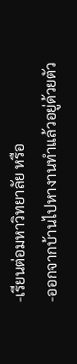-เรียนต่อมหาวิทยาลัย หรือ
-ออกจากบ้านไปหางานทำแล้วอยู่ด้วยตัว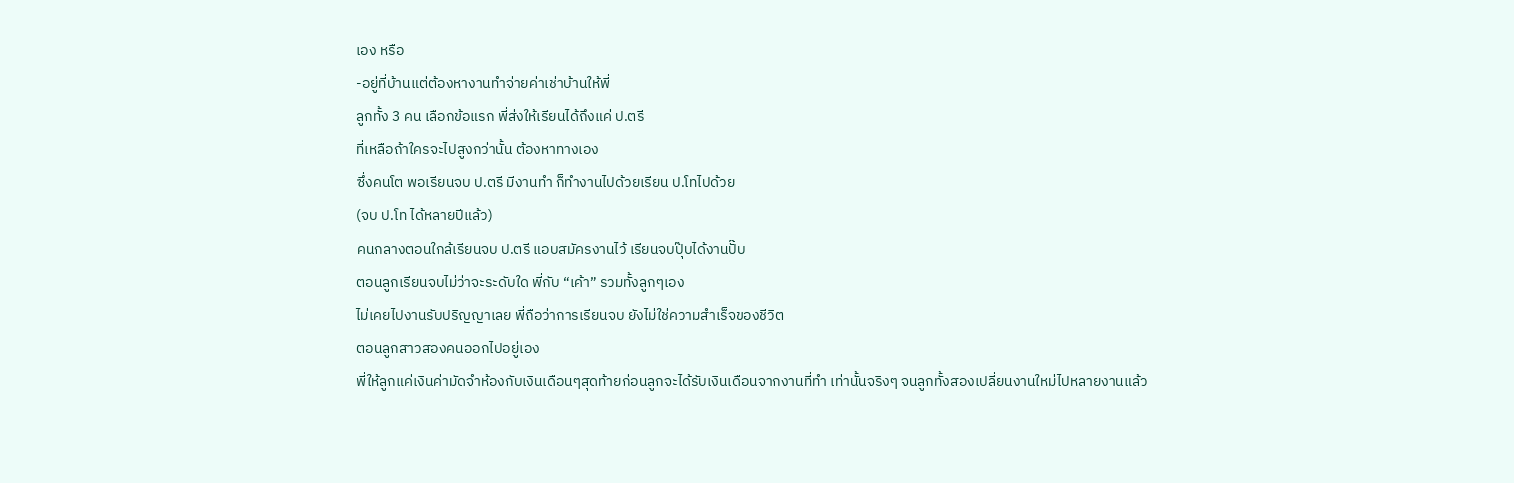เอง หรือ
-อยู่ที่บ้านแต่ต้องหางานทำจ่ายค่าเช่าบ้านให้พี่
ลูกทั้ง 3 คน เลือกข้อแรก พี่ส่งให้เรียนได้ถึงแค่ ป.ตรี
ที่เหลือถ้าใครจะไปสูงกว่านั้น ต้องหาทางเอง
ซึ่งคนโต พอเรียนจบ ป.ตรี มีงานทำ ก็ทำงานไปด้วยเรียน ป.โทไปด้วย
(จบ ป.โท ได้หลายปีแล้ว)
คนกลางตอนใกล้เรียนจบ ป.ตรี แอบสมัครงานไว้ เรียนจบปุ๊บได้งานปั๊บ
ตอนลูกเรียนจบไม่ว่าจะระดับใด พี่กับ “เค้า” รวมทั้งลูกๆเอง
ไม่เคยไปงานรับปริญญาเลย พี่ถือว่าการเรียนจบ ยังไม่ใช่ความสำเร็จของชีวิต
ตอนลูกสาวสองคนออกไปอยู่เอง
พี่ให้ลูกแค่เงินค่ามัดจำห้องกับเงินเดือนๆสุดท้ายก่อนลูกจะได้รับเงินเดือนจากงานที่ทำ เท่านั้นจริงๆ จนลูกทั้งสองเปลี่ยนงานใหม่ไปหลายงานแล้ว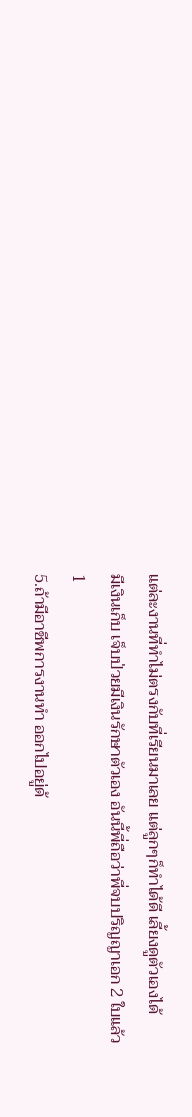แต่ละงานที่ทำไม่ตรงกับที่เรียนมาเลย แต่ลูกๆก็ทำได้ดี เลี้ยงดูตัวเองได้
มีเงินเก็บ เจ็บป่วยมีเงินรักษาตัวเอง อันนี้พี่ถือว่าพี่จบปริญญาเอก 2 ใบแล้ว
1
5.ถ้ามีอาชีพการงานทำ ออกไปอยู่ด้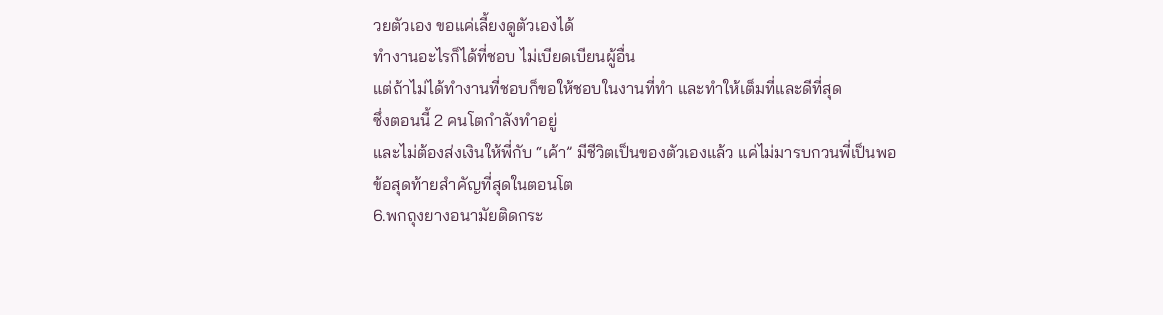วยตัวเอง ขอแค่เลี้ยงดูตัวเองได้
ทำงานอะไรก็ได้ที่ชอบ ไม่เบียดเบียนผู้อื่น
แต่ถ้าไม่ได้ทำงานที่ชอบก็ขอให้ชอบในงานที่ทำ และทำให้เต็มที่และดีที่สุด
ซึ่งตอนนี้ 2 คนโตกำลังทำอยู่
และไม่ต้องส่งเงินให้พี่กับ “เค้า” มีชีวิตเป็นของตัวเองแล้ว แค่ไม่มารบกวนพี่เป็นพอ
ข้อสุดท้ายสำคัญที่สุดในตอนโต
6.พกถุงยางอนามัยติดกระ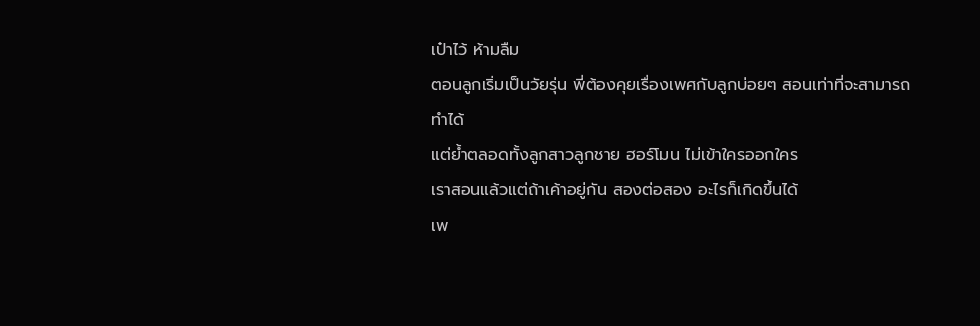เป๋าไว้ ห้ามลืม
ตอนลูกเริ่มเป็นวัยรุ่น พี่ต้องคุยเรื่องเพศกับลูกบ่อยๆ สอนเท่าที่จะสามารถทำได้
แต่ย้ำตลอดทั้งลูกสาวลูกชาย ฮอร์โมน ไม่เข้าใครออกใคร
เราสอนแล้วแต่ถ้าเค้าอยู่กัน สองต่อสอง อะไรก็เกิดขึ้นได้
เพ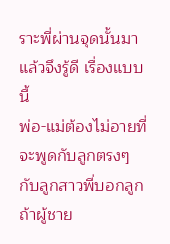ราะพี่ผ่านจุดนั้นมาแล้วจึงรู้ดี เรื่องแบบนี้
พ่อ-แม่ต้องไม่อายที่จะพูดกับลูกตรงๆ
กับลูกสาวพี่บอกลูก ถ้าผู้ชาย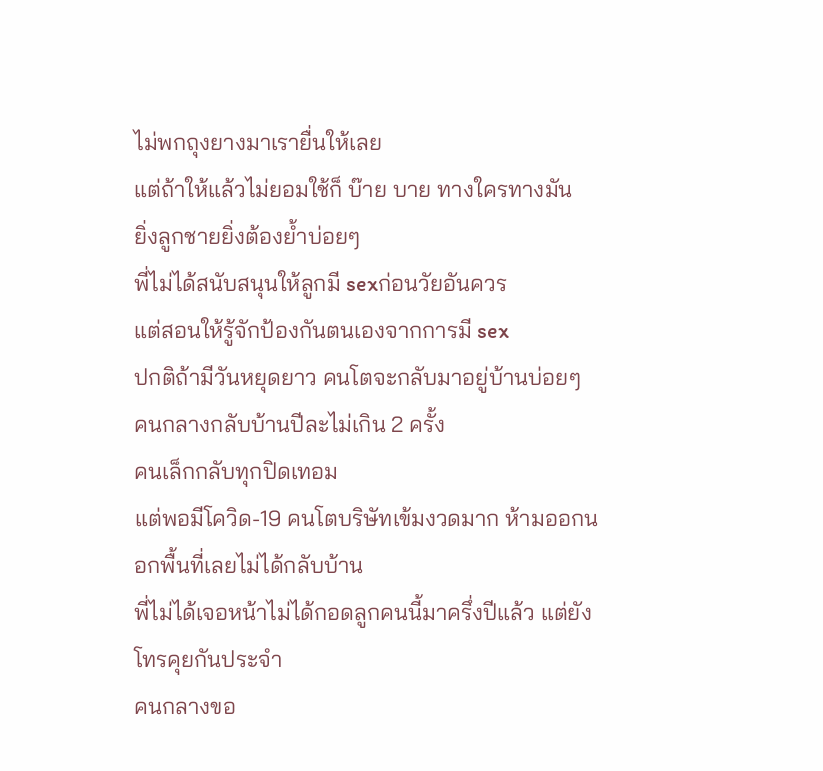ไม่พกถุงยางมาเรายื่นให้เลย
แต่ถ้าให้แล้วไม่ยอมใช้ก็ บ๊าย บาย ทางใครทางมัน
ยิ่งลูกชายยิ่งต้องย้ำบ่อยๆ
พี่ไม่ได้สนับสนุนให้ลูกมี sexก่อนวัยอันควร
แต่สอนให้รู้จักป้องกันตนเองจากการมี sex
ปกติถ้ามีวันหยุดยาว คนโตจะกลับมาอยู่บ้านบ่อยๆ
คนกลางกลับบ้านปีละไม่เกิน 2 ครั้ง
คนเล็กกลับทุกปิดเทอม
แต่พอมีโควิด-19 คนโตบริษัทเข้มงวดมาก ห้ามออกนอกพื้นที่เลยไม่ได้กลับบ้าน
พี่ไม่ได้เจอหน้าไม่ได้กอดลูกคนนี้มาครึ่งปีแล้ว แต่ยังโทรคุยกันประจำ
คนกลางขอ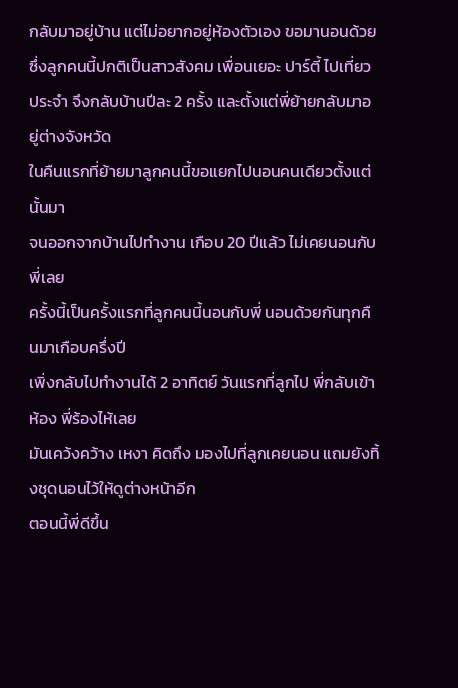กลับมาอยู่บ้าน แต่ไม่อยากอยู่ห้องตัวเอง ขอมานอนด้วย
ซึ่งลูกคนนี้ปกติเป็นสาวสังคม เพื่อนเยอะ ปาร์ตี้ ไปเที่ยวประจำ จึงกลับบ้านปีละ 2 ครั้ง และตั้งแต่พี่ย้ายกลับมาอยู่ต่างจังหวัด
ในคืนแรกที่ย้ายมาลูกคนนี้ขอแยกไปนอนคนเดียวตั้งแต่นั้นมา
จนออกจากบ้านไปทำงาน เกือบ 20 ปีแล้ว ไม่เคยนอนกับพี่เลย
ครั้งนี้เป็นครั้งแรกที่ลูกคนนี้นอนกับพี่ นอนด้วยกันทุกคืนมาเกือบครึ่งปี
เพิ่งกลับไปทำงานได้ 2 อาทิตย์ วันแรกที่ลูกไป พี่กลับเข้าห้อง พี่ร้องไห้เลย
มันเคว้งคว้าง เหงา คิดถึง มองไปที่ลูกเคยนอน แถมยังทิ้งชุดนอนไว้ให้ดูต่างหน้าอีก
ตอนนี้พี่ดีขึ้น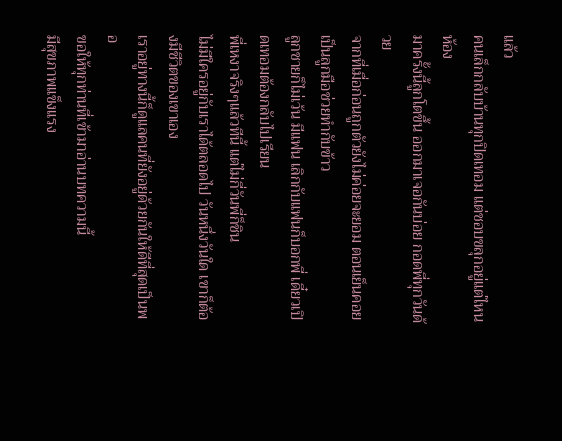แล้ว
คนเล็กกลับบ้านทุกปิดเทอม แต่ชอบขลุกอยู่แต่ไหนห้อง
มาครั้งนี้ลูกโตขึ้น ออกมาเจอกันบ่อย กอดพี่ทุกวันด้วย
จากที่เมื่อก่อนถูกตัวยังไม่ค่อยจะยอม ตอนเย็นคอยเป็นลูกมือช่วยทำกับข้าว
ลูกชายก็ไม่เว้น มีแฟน เลิกกับแฟนก็บอกพี่ เดี๋ยวเปิดเทอมต้องกลับไปเรียน
พี่เหงาจริงๆแล้วทีนี้ แต่ไม่กี่วันพี่ก็ชิน
ไม่มีใครอยู่กับเราได้ตลอดไป วันหนึ่งวันใด เขาก็ต้องมีชีวิตของเขาเอง
เราอยู่ทางนี้ก็ดูแลคนที่ยังอยู่ด้วยกันให้ดีที่สุดเป็นพอ
ขอให้ทุกท่านที่เข้ามาอ่านบทความนี้
มีสุขภาพแข็งแรง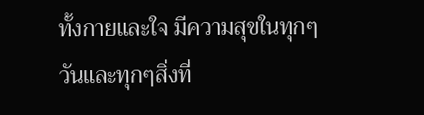ทั้งกายและใจ มีความสุขในทุกๆวันและทุกๆสิ่งที่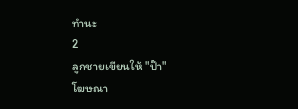ทำนะ
2
ลูกชายเขียนให้ "ป๊า"
โฆษณา